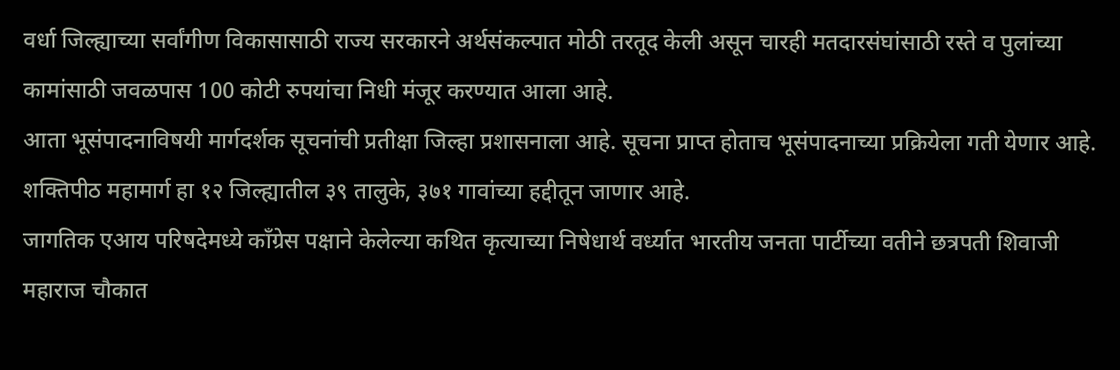वर्धा जिल्ह्याच्या सर्वांगीण विकासासाठी राज्य सरकारने अर्थसंकल्पात मोठी तरतूद केली असून चारही मतदारसंघांसाठी रस्ते व पुलांच्या कामांसाठी जवळपास 100 कोटी रुपयांचा निधी मंजूर करण्यात आला आहे.
आता भूसंपादनाविषयी मार्गदर्शक सूचनांची प्रतीक्षा जिल्हा प्रशासनाला आहे. सूचना प्राप्त होताच भूसंपादनाच्या प्रक्रियेला गती येणार आहे. शक्तिपीठ महामार्ग हा १२ जिल्ह्यातील ३९ तालुके, ३७१ गावांच्या हद्दीतून जाणार आहे.
जागतिक एआय परिषदेमध्ये काँग्रेस पक्षाने केलेल्या कथित कृत्याच्या निषेधार्थ वर्ध्यात भारतीय जनता पार्टीच्या वतीने छत्रपती शिवाजी महाराज चौकात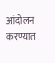आंदोलन करण्यात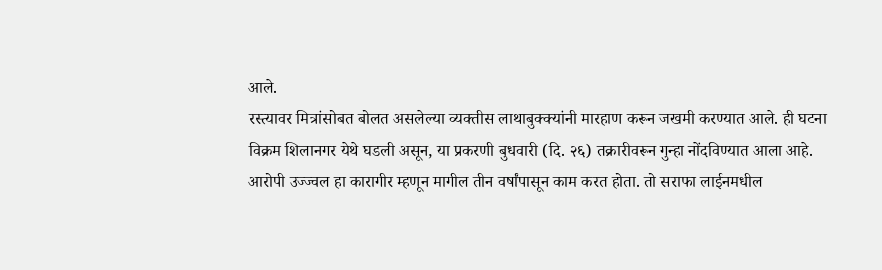आले.
रस्त्यावर मित्रांसोबत बोलत असलेल्या व्यक्तीस लाथाबुक्क्यांनी मारहाण करून जखमी करण्यात आले. ही घटना विक्रम शिलानगर येथे घडली असून, या प्रकरणी बुधवारी (दि. २६) तक्रारीवरून गुन्हा नोंदविण्यात आला आहे.
आरोपी उज्ज्वल हा कारागीर म्हणून मागील तीन वर्षांपासून काम करत होता. तो सराफा लाईनमधील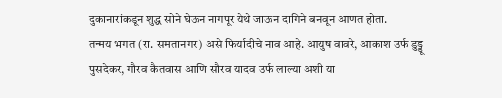दुकानारांकडून शुद्ध सोने घेऊन नागपूर येथे जाऊन दागिने बनवून आणत होता.
तन्मय भगत (रा. समतानगर) असे फिर्यादीचे नाव आहे. आयुष वावरे, आकाश उर्फ डुड्डू पुसदेकर, गौरव कैतवास आणि सौरव यादव उर्फ लाल्या अशी या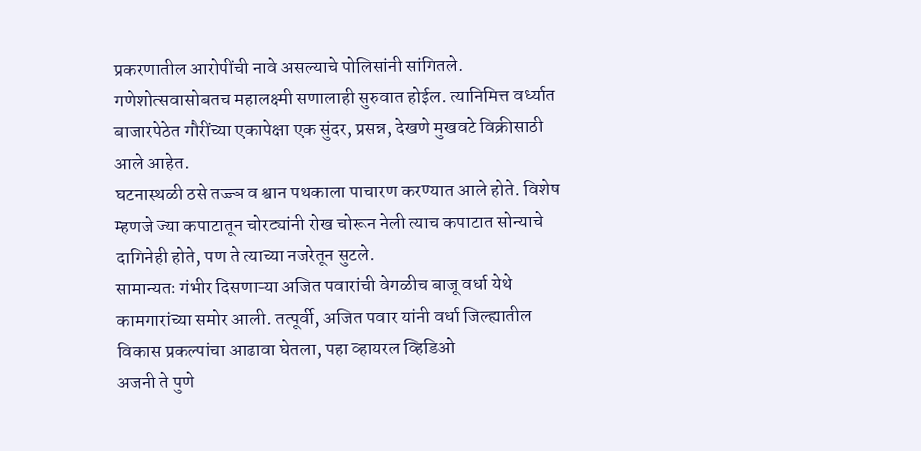प्रकरणातील आरोपींची नावे असल्याचे पोलिसांनी सांगितले.
गणेशोत्सवासोबतच महालक्ष्मी सणालाही सुरुवात होईल. त्यानिमित्त वर्ध्यात बाजारपेठेत गौरींच्या एकापेक्षा एक सुंदर, प्रसन्न, देखणे मुखवटे विक्रीसाठी आले आहेत.
घटनास्थळी ठसे तज्ज्ञ व श्वान पथकाला पाचारण करण्यात आले होते. विशेष म्हणजे ज्या कपाटातून चोरट्यांनी रोख चोरून नेली त्याच कपाटात सोन्याचे दागिनेही होते, पण ते त्याच्या नजरेतून सुटले.
सामान्यतः गंभीर दिसणाऱ्या अजित पवारांची वेगळीच बाजू वर्धा येथे कामगारांच्या समोर आली. तत्पूर्वी, अजित पवार यांनी वर्धा जिल्ह्यातील विकास प्रकल्पांचा आढावा घेतला, पहा व्हायरल व्हिडिओ
अजनी ते पुणे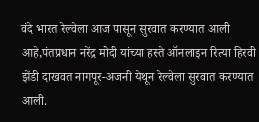वंदे भारत रेल्वेला आज पासून सुरवात करण्यात आली आहे,पंतप्रधान नरेंद्र मोदी यांच्या हस्ते ऑनलाइन रित्या हिरवी झेंडी दाखवत नागपूर-अजनी येथून रेल्वेला सुरवात करण्यात आली.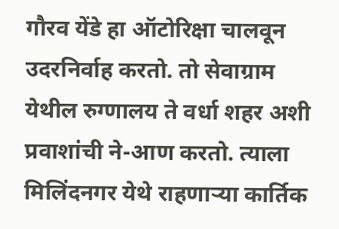गौरव येंडे हा ऑटोरिक्षा चालवून उदरनिर्वाह करतो. तो सेवाग्राम येथील रुग्णालय ते वर्धा शहर अशी प्रवाशांची ने-आण करतो. त्याला मिलिंदनगर येथे राहणाऱ्या कार्तिक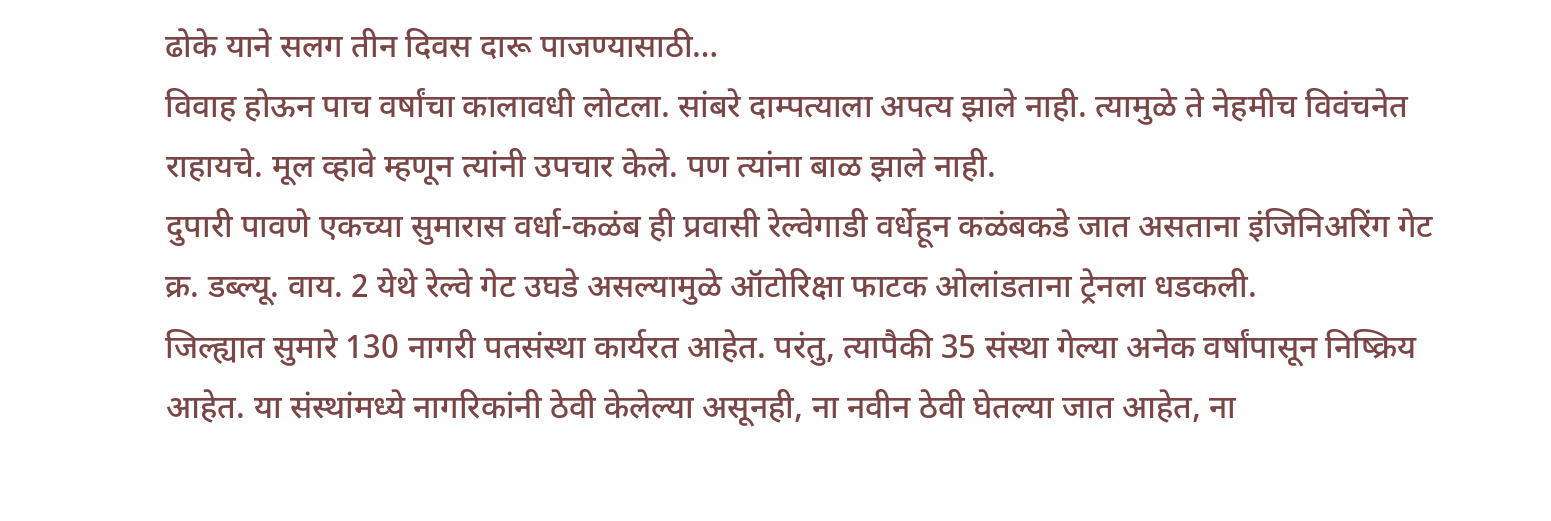ढोके याने सलग तीन दिवस दारू पाजण्यासाठी…
विवाह होऊन पाच वर्षांचा कालावधी लोटला. सांबरे दाम्पत्याला अपत्य झाले नाही. त्यामुळे ते नेहमीच विवंचनेत राहायचे. मूल व्हावे म्हणून त्यांनी उपचार केले. पण त्यांना बाळ झाले नाही.
दुपारी पावणे एकच्या सुमारास वर्धा-कळंब ही प्रवासी रेल्वेगाडी वर्धेहून कळंबकडे जात असताना इंजिनिअरिंग गेट क्र. डब्ल्यू. वाय. 2 येथे रेल्वे गेट उघडे असल्यामुळे ऑटोरिक्षा फाटक ओलांडताना ट्रेनला धडकली.
जिल्ह्यात सुमारे 130 नागरी पतसंस्था कार्यरत आहेत. परंतु, त्यापैकी 35 संस्था गेल्या अनेक वर्षांपासून निष्क्रिय आहेत. या संस्थांमध्ये नागरिकांनी ठेवी केलेल्या असूनही, ना नवीन ठेवी घेतल्या जात आहेत, ना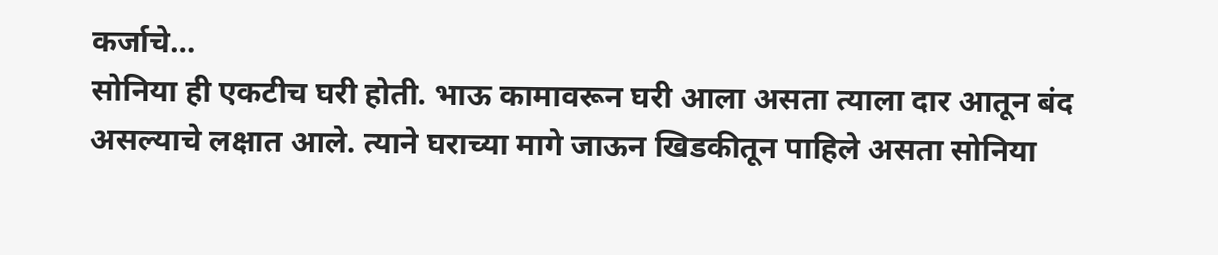कर्जाचे…
सोनिया ही एकटीच घरी होती. भाऊ कामावरून घरी आला असता त्याला दार आतून बंद असल्याचे लक्षात आले. त्याने घराच्या मागे जाऊन खिडकीतून पाहिले असता सोनिया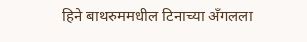हिने बाथरुममधील टिनाच्या अँगलला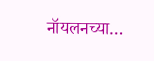नॉयलनच्या…